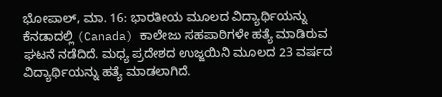ಭೋಪಾಲ್, ಮಾ. 16: ಭಾರತೀಯ ಮೂಲದ ವಿದ್ಯಾರ್ಥಿಯನ್ನು ಕೆನಡಾದಲ್ಲಿ (Canada) ಕಾಲೇಜು ಸಹಪಾಠಿಗಳೇ ಹತ್ಯೆ ಮಾಡಿರುವ ಘಟನೆ ನಡೆದಿದೆ. ಮಧ್ಯ ಪ್ರದೇಶದ ಉಜ್ಜಯಿನಿ ಮೂಲದ 23 ವರ್ಷದ ವಿದ್ಯಾರ್ಥಿಯನ್ನು ಹತ್ಯೆ ಮಾಡಲಾಗಿದೆ.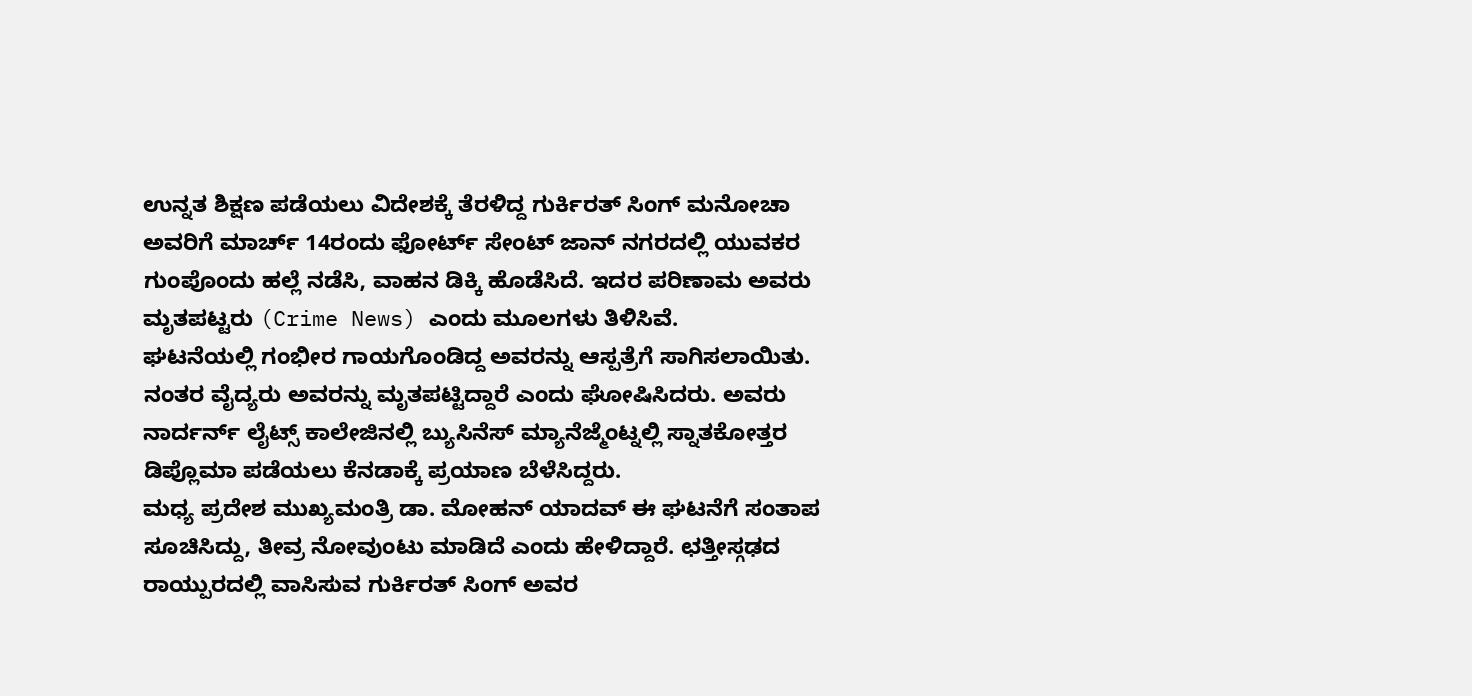ಉನ್ನತ ಶಿಕ್ಷಣ ಪಡೆಯಲು ವಿದೇಶಕ್ಕೆ ತೆರಳಿದ್ದ ಗುರ್ಕಿರತ್ ಸಿಂಗ್ ಮನೋಚಾ ಅವರಿಗೆ ಮಾರ್ಚ್ 14ರಂದು ಫೋರ್ಟ್ ಸೇಂಟ್ ಜಾನ್ ನಗರದಲ್ಲಿ ಯುವಕರ ಗುಂಪೊಂದು ಹಲ್ಲೆ ನಡೆಸಿ, ವಾಹನ ಡಿಕ್ಕಿ ಹೊಡೆಸಿದೆ. ಇದರ ಪರಿಣಾಮ ಅವರು ಮೃತಪಟ್ಟರು (Crime News) ಎಂದು ಮೂಲಗಳು ತಿಳಿಸಿವೆ.
ಘಟನೆಯಲ್ಲಿ ಗಂಭೀರ ಗಾಯಗೊಂಡಿದ್ದ ಅವರನ್ನು ಆಸ್ಪತ್ರೆಗೆ ಸಾಗಿಸಲಾಯಿತು. ನಂತರ ವೈದ್ಯರು ಅವರನ್ನು ಮೃತಪಟ್ಟಿದ್ದಾರೆ ಎಂದು ಘೋಷಿಸಿದರು. ಅವರು ನಾರ್ದರ್ನ್ ಲೈಟ್ಸ್ ಕಾಲೇಜಿನಲ್ಲಿ ಬ್ಯುಸಿನೆಸ್ ಮ್ಯಾನೆಜ್ಮೆಂಟ್ನಲ್ಲಿ ಸ್ನಾತಕೋತ್ತರ ಡಿಪ್ಲೊಮಾ ಪಡೆಯಲು ಕೆನಡಾಕ್ಕೆ ಪ್ರಯಾಣ ಬೆಳೆಸಿದ್ದರು.
ಮಧ್ಯ ಪ್ರದೇಶ ಮುಖ್ಯಮಂತ್ರಿ ಡಾ. ಮೋಹನ್ ಯಾದವ್ ಈ ಘಟನೆಗೆ ಸಂತಾಪ ಸೂಚಿಸಿದ್ದು, ತೀವ್ರ ನೋವುಂಟು ಮಾಡಿದೆ ಎಂದು ಹೇಳಿದ್ದಾರೆ. ಛತ್ತೀಸ್ಗಢದ ರಾಯ್ಪುರದಲ್ಲಿ ವಾಸಿಸುವ ಗುರ್ಕಿರತ್ ಸಿಂಗ್ ಅವರ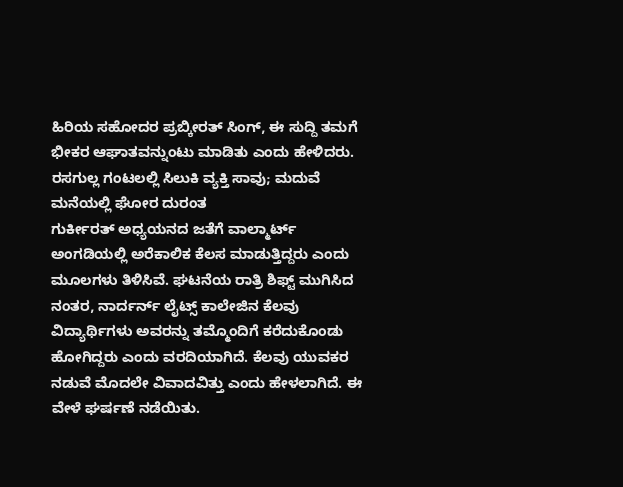ಹಿರಿಯ ಸಹೋದರ ಪ್ರಬ್ಕೀರತ್ ಸಿಂಗ್, ಈ ಸುದ್ದಿ ತಮಗೆ ಭೀಕರ ಆಘಾತವನ್ನುಂಟು ಮಾಡಿತು ಎಂದು ಹೇಳಿದರು.
ರಸಗುಲ್ಲ ಗಂಟಲಲ್ಲಿ ಸಿಲುಕಿ ವ್ಯಕ್ತಿ ಸಾವು; ಮದುವೆ ಮನೆಯಲ್ಲಿ ಘೋರ ದುರಂತ
ಗುರ್ಕೀರತ್ ಅಧ್ಯಯನದ ಜತೆಗೆ ವಾಲ್ಮಾರ್ಟ್ ಅಂಗಡಿಯಲ್ಲಿ ಅರೆಕಾಲಿಕ ಕೆಲಸ ಮಾಡುತ್ತಿದ್ದರು ಎಂದು ಮೂಲಗಳು ತಿಳಿಸಿವೆ. ಘಟನೆಯ ರಾತ್ರಿ ಶಿಫ್ಟ್ ಮುಗಿಸಿದ ನಂತರ, ನಾರ್ದರ್ನ್ ಲೈಟ್ಸ್ ಕಾಲೇಜಿನ ಕೆಲವು ವಿದ್ಯಾರ್ಥಿಗಳು ಅವರನ್ನು ತಮ್ಮೊಂದಿಗೆ ಕರೆದುಕೊಂಡು ಹೋಗಿದ್ದರು ಎಂದು ವರದಿಯಾಗಿದೆ. ಕೆಲವು ಯುವಕರ ನಡುವೆ ಮೊದಲೇ ವಿವಾದವಿತ್ತು ಎಂದು ಹೇಳಲಾಗಿದೆ. ಈ ವೇಳೆ ಘರ್ಷಣೆ ನಡೆಯಿತು.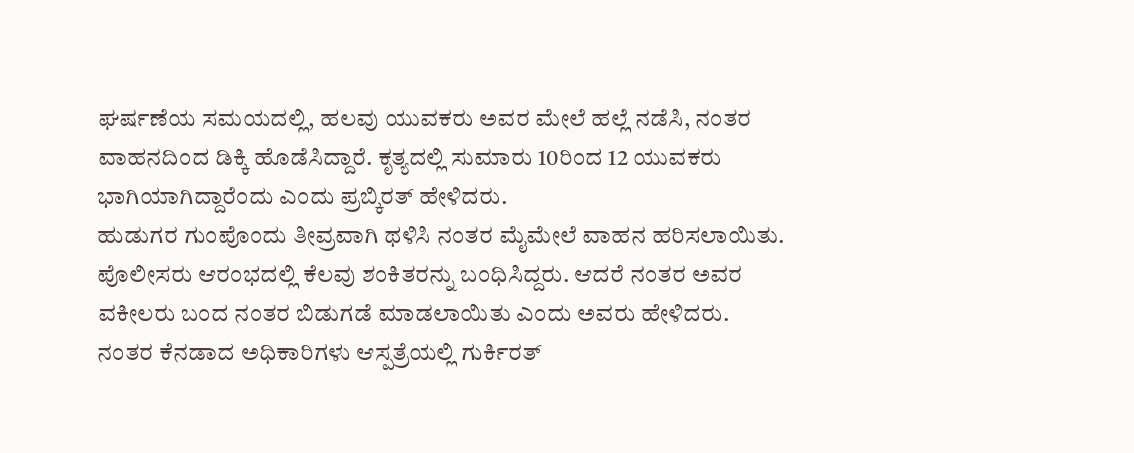ಘರ್ಷಣೆಯ ಸಮಯದಲ್ಲಿ, ಹಲವು ಯುವಕರು ಅವರ ಮೇಲೆ ಹಲ್ಲೆ ನಡೆಸಿ, ನಂತರ ವಾಹನದಿಂದ ಡಿಕ್ಕಿ ಹೊಡೆಸಿದ್ದಾರೆ. ಕೃತ್ಯದಲ್ಲಿ ಸುಮಾರು 10ರಿಂದ 12 ಯುವಕರು ಭಾಗಿಯಾಗಿದ್ದಾರೆಂದು ಎಂದು ಪ್ರಬ್ಕಿರತ್ ಹೇಳಿದರು.
ಹುಡುಗರ ಗುಂಪೊಂದು ತೀವ್ರವಾಗಿ ಥಳಿಸಿ ನಂತರ ಮೈಮೇಲೆ ವಾಹನ ಹರಿಸಲಾಯಿತು. ಪೊಲೀಸರು ಆರಂಭದಲ್ಲಿ ಕೆಲವು ಶಂಕಿತರನ್ನು ಬಂಧಿಸಿದ್ದರು. ಆದರೆ ನಂತರ ಅವರ ವಕೀಲರು ಬಂದ ನಂತರ ಬಿಡುಗಡೆ ಮಾಡಲಾಯಿತು ಎಂದು ಅವರು ಹೇಳಿದರು. ನಂತರ ಕೆನಡಾದ ಅಧಿಕಾರಿಗಳು ಆಸ್ಪತ್ರೆಯಲ್ಲಿ ಗುರ್ಕಿರತ್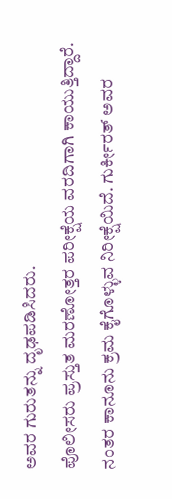ಅವರ ಗುರುತನ್ನು ದೃಢಪಡಿಸಿದರು.
ಪೊಲೀಸರು ಪ್ರಸ್ತುತ ಮರಣೋತ್ತರ ಪರೀಕ್ಷೆಯ ವರದಿಗಾಗಿ ಕಾಯುತ್ತಿದ್ದಾರೆ. ನಂತರ ಕಾನೂನು ಕ್ರಮ ಕೈಗೊಳ್ಳುವ ನಿರೀಕ್ಷೆಯಿದೆ. ಗುರ್ಕೀರತ್ ಅವರ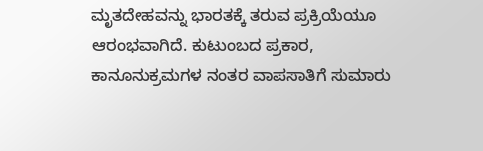ಮೃತದೇಹವನ್ನು ಭಾರತಕ್ಕೆ ತರುವ ಪ್ರಕ್ರಿಯೆಯೂ ಆರಂಭವಾಗಿದೆ. ಕುಟುಂಬದ ಪ್ರಕಾರ, ಕಾನೂನುಕ್ರಮಗಳ ನಂತರ ವಾಪಸಾತಿಗೆ ಸುಮಾರು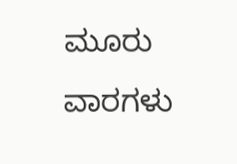ಮೂರು ವಾರಗಳು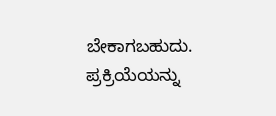ಬೇಕಾಗಬಹುದು. ಪ್ರಕ್ರಿಯೆಯನ್ನು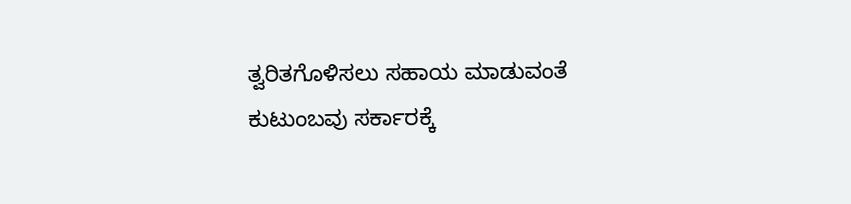ತ್ವರಿತಗೊಳಿಸಲು ಸಹಾಯ ಮಾಡುವಂತೆ ಕುಟುಂಬವು ಸರ್ಕಾರಕ್ಕೆ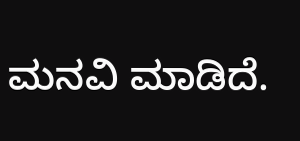ಮನವಿ ಮಾಡಿದೆ.